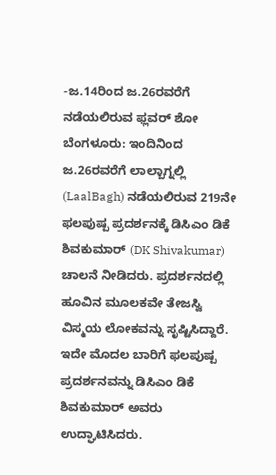-ಜ.14ರಿಂದ ಜ.26ರವರೆಗೆ ನಡೆಯಲಿರುವ ಫ್ಲವರ್ ಶೋ
ಬೆಂಗಳೂರು: ಇಂದಿನಿಂದ ಜ.26ರವರೆಗೆ ಲಾಲ್ಬಾಗ್ನಲ್ಲಿ (LaalBagh) ನಡೆಯಲಿರುವ 219ನೇ ಫಲಪುಷ್ಪ ಪ್ರದರ್ಶನಕ್ಕೆ ಡಿಸಿಎಂ ಡಿಕೆ ಶಿವಕುಮಾರ್ (DK Shivakumar) ಚಾಲನೆ ನೀಡಿದರು. ಪ್ರದರ್ಶನದಲ್ಲಿ ಹೂವಿನ ಮೂಲಕವೇ ತೇಜಸ್ವಿ ವಿಸ್ಮಯ ಲೋಕವನ್ನು ಸೃಷ್ಟಿಸಿದ್ದಾರೆ.
ಇದೇ ಮೊದಲ ಬಾರಿಗೆ ಫಲಪುಷ್ಪ ಪ್ರದರ್ಶನವನ್ನು ಡಿಸಿಎಂ ಡಿಕೆ ಶಿವಕುಮಾರ್ ಅವರು ಉದ್ಘಾಟಿಸಿದರು.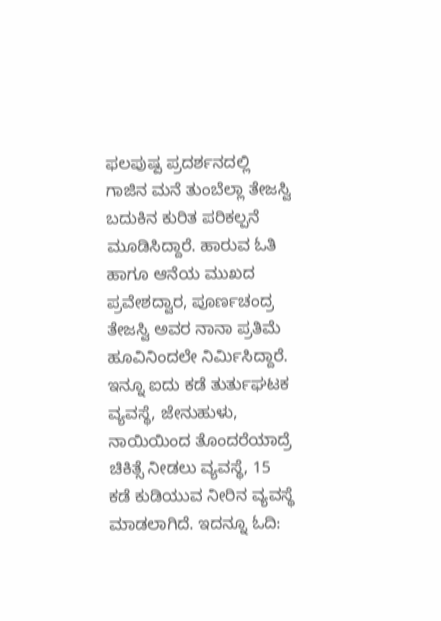ಫಲಪುಷ್ಪ ಪ್ರದರ್ಶನದಲ್ಲಿ ಗಾಜಿನ ಮನೆ ತುಂಬೆಲ್ಲಾ ತೇಜಸ್ವಿ ಬದುಕಿನ ಕುರಿತ ಪರಿಕಲ್ಪನೆ ಮೂಡಿಸಿದ್ದಾರೆ. ಹಾರುವ ಓತಿ ಹಾಗೂ ಆನೆಯ ಮುಖದ ಪ್ರವೇಶದ್ವಾರ, ಪೂರ್ಣಚಂದ್ರ ತೇಜಸ್ವಿ ಅವರ ನಾನಾ ಪ್ರತಿಮೆ ಹೂವಿನಿಂದಲೇ ನಿರ್ಮಿಸಿದ್ದಾರೆ. ಇನ್ನೂ ಐದು ಕಡೆ ತುರ್ತುಘಟಕ ವ್ಯವಸ್ಥೆ, ಜೇನುಹುಳು, ನಾಯಿಯಿಂದ ತೊಂದರೆಯಾದ್ರೆ ಚಿಕಿತ್ಸೆ ನೀಡಲು ವ್ಯವಸ್ಥೆ, 15 ಕಡೆ ಕುಡಿಯುವ ನೀರಿನ ವ್ಯವಸ್ಥೆ ಮಾಡಲಾಗಿದೆ. ಇದನ್ನೂ ಓದಿ: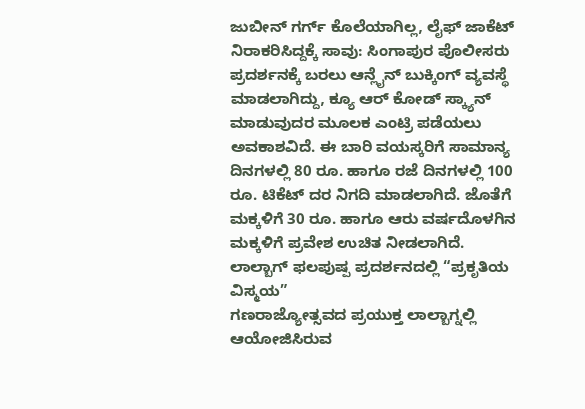ಜುಬೀನ್ ಗರ್ಗ್ ಕೊಲೆಯಾಗಿಲ್ಲ, ಲೈಫ್ ಜಾಕೆಟ್ ನಿರಾಕರಿಸಿದ್ದಕ್ಕೆ ಸಾವು: ಸಿಂಗಾಪುರ ಪೊಲೀಸರು
ಪ್ರದರ್ಶನಕ್ಕೆ ಬರಲು ಆನ್ಲೈನ್ ಬುಕ್ಕಿಂಗ್ ವ್ಯವಸ್ಥೆ ಮಾಡಲಾಗಿದ್ದು, ಕ್ಯೂ ಆರ್ ಕೋಡ್ ಸ್ಕ್ಯಾನ್ ಮಾಡುವುದರ ಮೂಲಕ ಎಂಟ್ರಿ ಪಡೆಯಲು ಅವಕಾಶವಿದೆ. ಈ ಬಾರಿ ವಯಸ್ಕರಿಗೆ ಸಾಮಾನ್ಯ ದಿನಗಳಲ್ಲಿ 80 ರೂ. ಹಾಗೂ ರಜೆ ದಿನಗಳಲ್ಲಿ 100 ರೂ. ಟಿಕೆಟ್ ದರ ನಿಗದಿ ಮಾಡಲಾಗಿದೆ. ಜೊತೆಗೆ ಮಕ್ಕಳಿಗೆ 30 ರೂ. ಹಾಗೂ ಆರು ವರ್ಷದೊಳಗಿನ ಮಕ್ಕಳಿಗೆ ಪ್ರವೇಶ ಉಚಿತ ನೀಡಲಾಗಿದೆ.
ಲಾಲ್ಬಾಗ್ ಫಲಪುಷ್ಪ ಪ್ರದರ್ಶನದಲ್ಲಿ “ಪ್ರಕೃತಿಯ ವಿಸ್ಮಯ”
ಗಣರಾಜ್ಯೋತ್ಸವದ ಪ್ರಯುಕ್ತ ಲಾಲ್ಬಾಗ್ನಲ್ಲಿ ಆಯೋಜಿಸಿರುವ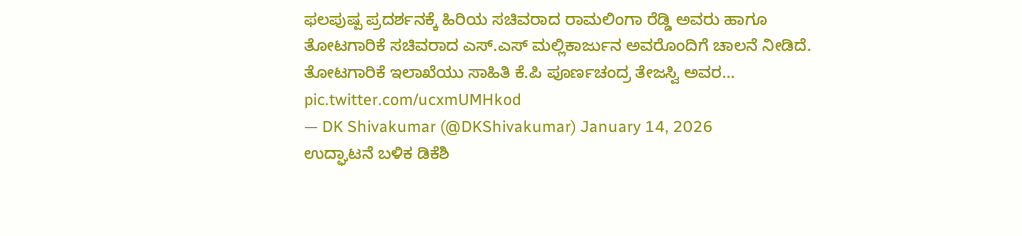ಫಲಪುಷ್ಪ ಪ್ರದರ್ಶನಕ್ಕೆ ಹಿರಿಯ ಸಚಿವರಾದ ರಾಮಲಿಂಗಾ ರೆಡ್ಡಿ ಅವರು ಹಾಗೂ ತೋಟಗಾರಿಕೆ ಸಚಿವರಾದ ಎಸ್.ಎಸ್ ಮಲ್ಲಿಕಾರ್ಜುನ ಅವರೊಂದಿಗೆ ಚಾಲನೆ ನೀಡಿದೆ. ತೋಟಗಾರಿಕೆ ಇಲಾಖೆಯು ಸಾಹಿತಿ ಕೆ.ಪಿ ಪೂರ್ಣಚಂದ್ರ ತೇಜಸ್ವಿ ಅವರ… pic.twitter.com/ucxmUMHkod
— DK Shivakumar (@DKShivakumar) January 14, 2026
ಉದ್ಘಾಟನೆ ಬಳಿಕ ಡಿಕೆಶಿ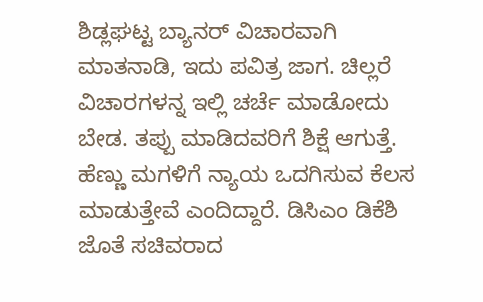ಶಿಡ್ಲಘಟ್ಟ ಬ್ಯಾನರ್ ವಿಚಾರವಾಗಿ ಮಾತನಾಡಿ, ಇದು ಪವಿತ್ರ ಜಾಗ. ಚಿಲ್ಲರೆ ವಿಚಾರಗಳನ್ನ ಇಲ್ಲಿ ಚರ್ಚೆ ಮಾಡೋದು ಬೇಡ. ತಪ್ಪು ಮಾಡಿದವರಿಗೆ ಶಿಕ್ಷೆ ಆಗುತ್ತೆ. ಹೆಣ್ಣು ಮಗಳಿಗೆ ನ್ಯಾಯ ಒದಗಿಸುವ ಕೆಲಸ ಮಾಡುತ್ತೇವೆ ಎಂದಿದ್ದಾರೆ. ಡಿಸಿಎಂ ಡಿಕೆಶಿ ಜೊತೆ ಸಚಿವರಾದ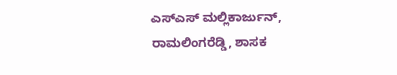ಎಸ್ಎಸ್ ಮಲ್ಲಿಕಾರ್ಜುನ್, ರಾಮಲಿಂಗರೆಡ್ಡಿ, ಶಾಸಕ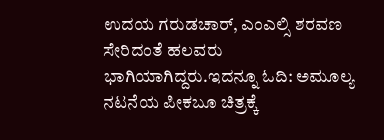ಉದಯ ಗರುಡಚಾರ್, ಎಂಎಲ್ಸಿ ಶರವಣ ಸೇರಿದಂತೆ ಹಲವರು ಭಾಗಿಯಾಗಿದ್ದರು.ಇದನ್ನೂ ಓದಿ: ಅಮೂಲ್ಯ ನಟನೆಯ ಪೀಕಬೂ ಚಿತ್ರಕ್ಕೆ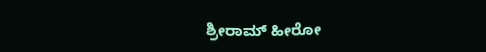ಶ್ರೀರಾಮ್ ಹೀರೋ